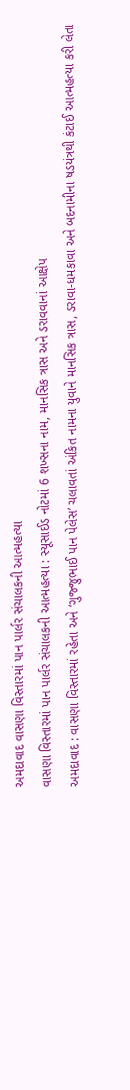અમદાવાદ વાસણા વિસ્તારમાં પાન પાર્લર સંચાલકની આત્મહત્યા
વાસણા વિસ્તારમાં પાન પાર્લર સંચાલકની આત્મહત્યા : સ્યૂસાઈડ નોટમાં 6 શખ્સના નામ, માનસિક ત્રાસ અને ડરાવવાનાં આક્ષેપ
અમદાવાદ : વાસણા વિસ્તારમાં રહેતા અને ‘ગુજ્જુભાઈ પાન પેલેસ’ ચલાવતાં અંકિત નામના યુવાને માનસિક ત્રાસ, ડરાવા-ધમકાવા અને બદનામીના ષડયંત્રથી કંટાઈ આત્મહત્યા કરી લેતા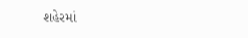શહેરમાં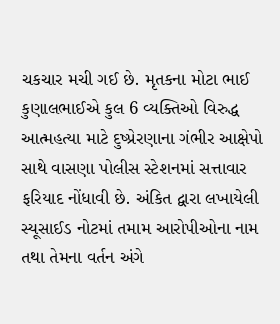ચકચાર મચી ગઈ છે. મૃતકના મોટા ભાઈ કુણાલભાઈએ કુલ 6 વ્યક્તિઓ વિરુદ્ધ આત્મહત્યા માટે દુષ્પ્રેરણાના ગંભીર આક્ષેપો સાથે વાસણા પોલીસ સ્ટેશનમાં સત્તાવાર ફરિયાદ નોંધાવી છે. અંકિત દ્વારા લખાયેલી સ્યૂસાઈડ નોટમાં તમામ આરોપીઓના નામ તથા તેમના વર્તન અંગે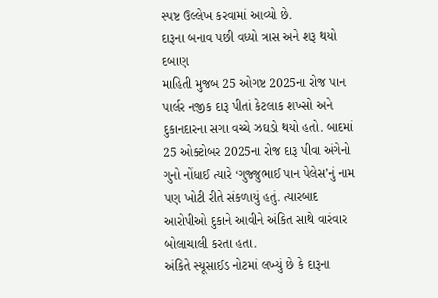સ્પષ્ટ ઉલ્લેખ કરવામાં આવ્યો છે.
દારૂના બનાવ પછી વધ્યો ત્રાસ અને શરૂ થયો દબાણ
માહિતી મુજબ 25 ઓગષ્ટ 2025ના રોજ પાન પાર્લર નજીક દારૂ પીતાં કેટલાક શખ્સો અને દુકાનદારના સગા વચ્ચે ઝઘડો થયો હતો. બાદમાં 25 ઓક્ટોબર 2025ના રોજ દારૂ પીવા અંગેનો ગુનો નોંધાઈ ત્યારે ‘ગુજ્જુભાઈ પાન પેલેસ’નું નામ પણ ખોટી રીતે સંકળાયું હતું. ત્યારબાદ આરોપીઓ દુકાને આવીને અંકિત સાથે વારંવાર બોલાચાલી કરતા હતા.
અંકિતે સ્યૂસાઈડ નોટમાં લખ્યું છે કે દારૂના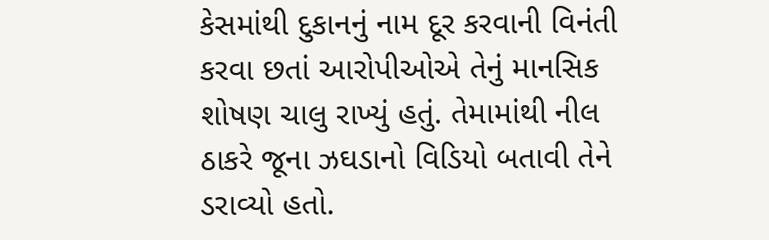કેસમાંથી દુકાનનું નામ દૂર કરવાની વિનંતી કરવા છતાં આરોપીઓએ તેનું માનસિક શોષણ ચાલુ રાખ્યું હતું. તેમામાંથી નીલ ઠાકરે જૂના ઝઘડાનો વિડિયો બતાવી તેને ડરાવ્યો હતો.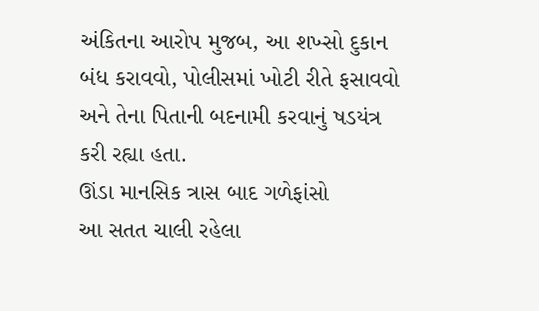અંકિતના આરોપ મુજબ, આ શખ્સો દુકાન બંધ કરાવવો, પોલીસમાં ખોટી રીતે ફસાવવો અને તેના પિતાની બદનામી કરવાનું ષડયંત્ર કરી રહ્યા હતા.
ઊંડા માનસિક ત્રાસ બાદ ગળેફાંસો
આ સતત ચાલી રહેલા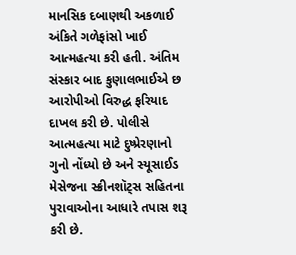માનસિક દબાણથી અકળાઈ અંકિતે ગળેફાંસો ખાઈ આત્મહત્યા કરી હતી. અંતિમ સંસ્કાર બાદ કુણાલભાઈએ છ આરોપીઓ વિરુદ્ધ ફરિયાદ દાખલ કરી છે. પોલીસે આત્મહત્યા માટે દુષ્પ્રેરણાનો ગુનો નોંધ્યો છે અને સ્યૂસાઈડ મેસેજના સ્ક્રીનશૉટ્સ સહિતના પુરાવાઓના આધારે તપાસ શરૂ કરી છે.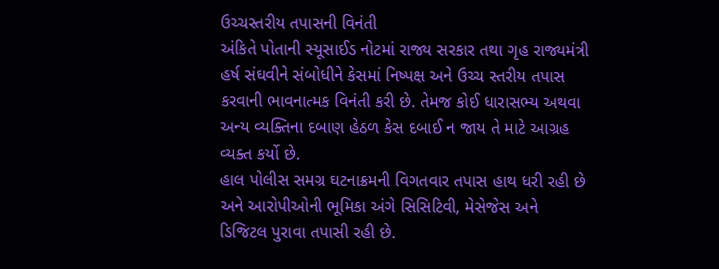ઉચ્ચસ્તરીય તપાસની વિનંતી
અંકિતે પોતાની સ્યૂસાઈડ નોટમાં રાજ્ય સરકાર તથા ગૃહ રાજ્યમંત્રી હર્ષ સંઘવીને સંબોધીને કેસમાં નિષ્પક્ષ અને ઉચ્ચ સ્તરીય તપાસ કરવાની ભાવનાત્મક વિનંતી કરી છે. તેમજ કોઈ ધારાસભ્ય અથવા અન્ય વ્યક્તિના દબાણ હેઠળ કેસ દબાઈ ન જાય તે માટે આગ્રહ વ્યક્ત કર્યો છે.
હાલ પોલીસ સમગ્ર ઘટનાક્રમની વિગતવાર તપાસ હાથ ધરી રહી છે અને આરોપીઓની ભૂમિકા અંગે સિસિટિવી, મેસેજેસ અને ડિજિટલ પુરાવા તપાસી રહી છે.